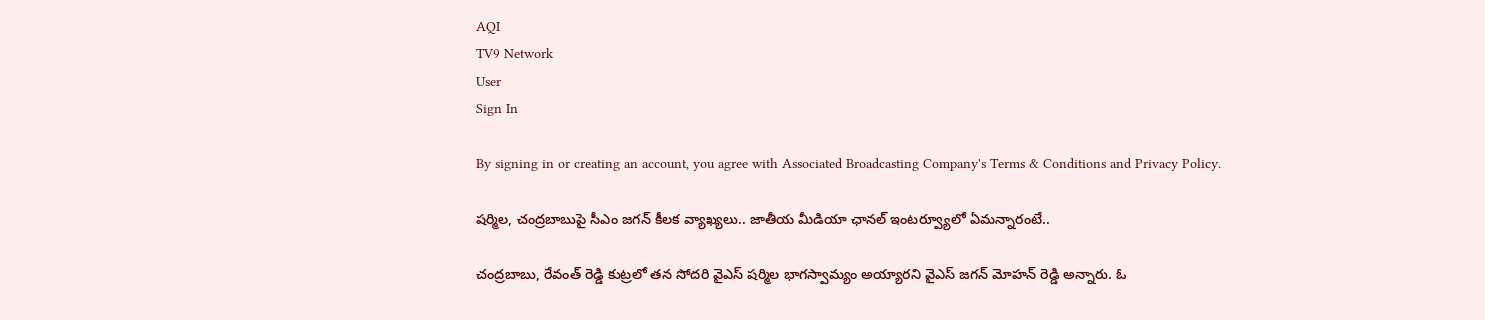AQI
TV9 Network
User
Sign In

By signing in or creating an account, you agree with Associated Broadcasting Company's Terms & Conditions and Privacy Policy.

షర్మిల, చంద్రబాబుపై సీఎం జగన్ కీలక వ్యాఖ్యలు.. జాతీయ మీడియా ఛానల్ ఇంటర్వ్యూలో ఏమన్నారంటే..

చంద్రబాబు, రేవంత్ రెడ్డి కుట్రలో తన సోదరి వైఎస్ షర్మిల భాగస్వామ్యం అయ్యారని వైఎస్ జగన్ మోహన్ రెడ్డి అన్నారు. ఓ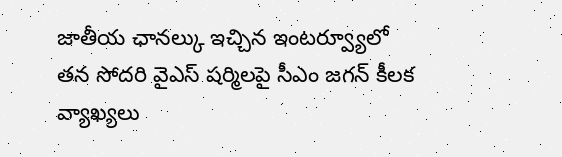జాతీయ ఛానల్కు ఇచ్చిన ఇంటర్వ్యూలో తన సోదరి వైఎస్ షర్మిలపై సీఎం జగన్ కీలక వ్యాఖ్యలు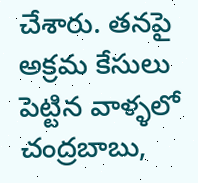చేశారు. తనపై అక్రమ కేసులు పెట్టిన వాళ్ళలో చంద్రబాబు,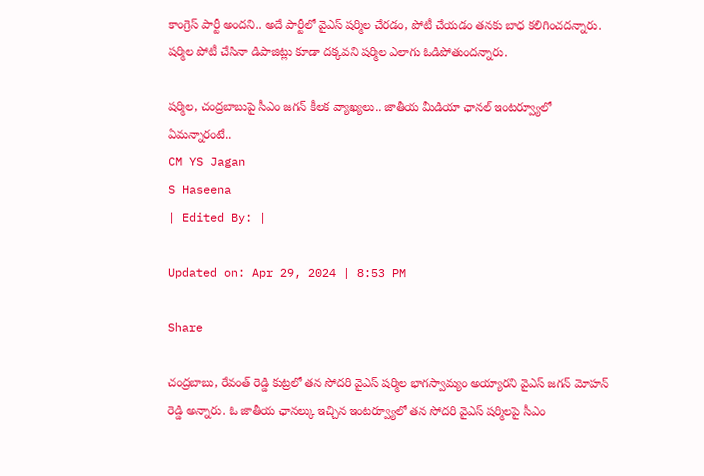కాంగ్రెస్ పార్టీ అందని.. అదే పార్టీలో వైఎస్ షర్మిల చేరడం, పోటీ చేయడం తనకు బాధ కలిగించదన్నారు. షర్మిల పోటీ చేసినా డిపాజిట్లు కూడా దక్కవని షర్మిల ఎలాగు ఓడిపోతుందన్నారు.

షర్మిల, చంద్రబాబుపై సీఎం జగన్ కీలక వ్యాఖ్యలు.. జాతీయ మీడియా ఛానల్ ఇంటర్వ్యూలో ఏమన్నారంటే..
CM YS Jagan
S Haseena
| Edited By: |

Updated on: Apr 29, 2024 | 8:53 PM

Share

చంద్రబాబు, రేవంత్ రెడ్డి కుట్రలో తన సోదరి వైఎస్ షర్మిల భాగస్వామ్యం అయ్యారని వైఎస్ జగన్ మోహన్ రెడ్డి అన్నారు. ఓ జాతీయ ఛానల్కు ఇచ్చిన ఇంటర్వ్యూలో తన సోదరి వైఎస్ షర్మిలపై సీఎం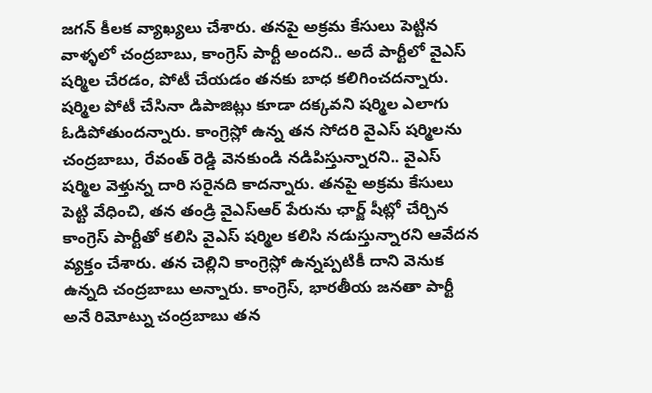జగన్ కీలక వ్యాఖ్యలు చేశారు. తనపై అక్రమ కేసులు పెట్టిన వాళ్ళలో చంద్రబాబు, కాంగ్రెస్ పార్టీ అందని.. అదే పార్టీలో వైఎస్ షర్మిల చేరడం, పోటీ చేయడం తనకు బాధ కలిగించదన్నారు. షర్మిల పోటీ చేసినా డిపాజిట్లు కూడా దక్కవని షర్మిల ఎలాగు ఓడిపోతుందన్నారు. కాంగ్రెస్లో ఉన్న తన సోదరి వైఎస్ షర్మిలను చంద్రబాబు, రేవంత్ రెడ్డి వెనకుండి నడిపిస్తున్నారని.. వైఎస్ షర్మిల వెళ్తున్న దారి సరైనది కాదన్నారు. తనపై అక్రమ కేసులు పెట్టి వేధించి, తన తండ్రి వైఎస్ఆర్ పేరును ఛార్జ్ షీట్లో చేర్చిన కాంగ్రెస్ పార్టీతో కలిసి వైఎస్ షర్మిల కలిసి నడుస్తున్నారని ఆవేదన వ్యక్తం చేశారు. తన చెల్లిని కాంగ్రెస్లో ఉన్నప్పటికీ దాని వెనుక ఉన్నది చంద్రబాబు అన్నారు. కాంగ్రెస్, భారతీయ జనతా పార్టీ అనే రిమోట్ను చంద్రబాబు తన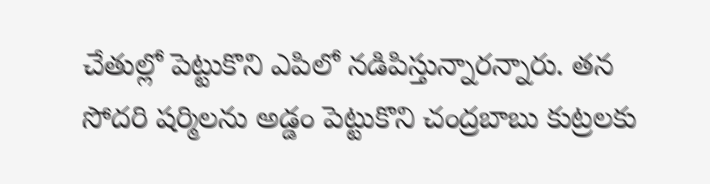చేతుల్లో పెట్టుకొని ఎపిలో నడిపిస్తున్నారన్నారు. తన సోదరి షర్మిలను అడ్డం పెట్టుకొని చంద్రబాబు కుట్రలకు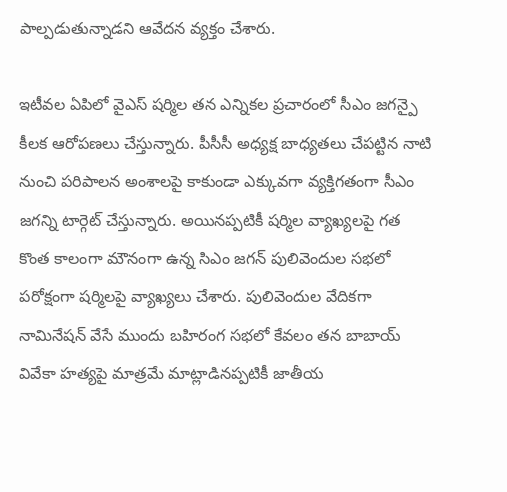పాల్పడుతున్నాడని ఆవేదన వ్యక్తం చేశారు.

ఇటీవల ఏపిలో వైఎస్ షర్మిల తన ఎన్నికల ప్రచారంలో సీఎం జగన్పై కీలక ఆరోపణలు చేస్తున్నారు. పీసీసీ అధ్యక్ష బాధ్యతలు చేపట్టిన నాటి నుంచి పరిపాలన అంశాలపై కాకుండా ఎక్కువగా వ్యక్తిగతంగా సీఎం జగన్ని టార్గెట్ చేస్తున్నారు. అయినప్పటికీ షర్మిల వ్యాఖ్యలపై గత కొంత కాలంగా మౌనంగా ఉన్న సిఎం జగన్ పులివెందుల సభలో పరోక్షంగా షర్మిలపై వ్యాఖ్యలు చేశారు. పులివెందుల వేదికగా నామినేషన్ వేసే ముందు బహిరంగ సభలో కేవలం తన బాబాయ్ వివేకా హత్యపై మాత్రమే మాట్లాడినప్పటికీ జాతీయ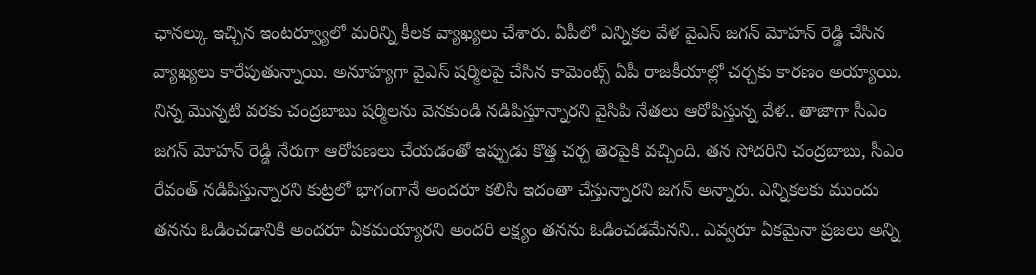ఛానల్కు ఇచ్చిన ఇంటర్వ్యూలో మరిన్ని కీలక వ్యాఖ్యలు చేశారు. ఏపీలో ఎన్నికల వేళ వైఎస్ జగన్ మోహన్ రెడ్డి చేసిన వ్యాఖ్యలు కారేపుతున్నాయి. అనూహ్యగా వైఎస్ షర్మిలపై చేసిన కామెంట్స్ ఏపీ రాజకీయాల్లో చర్చకు కారణం అయ్యాయి. నిన్న మొన్నటి వరకు చంద్రబాబు షర్మిలను వెనకుండి నడిపిస్తూన్నారని వైసిపి నేతలు ఆరోపిస్తున్న వేళ.. తాజాగా సీఎం జగన్ మోహన్ రెడ్డి నేరుగా ఆరోపణలు చేయడంతో ఇప్పుడు కొత్త చర్చ తెరపైకి వచ్చింది. తన సోదరిని చంద్రబాబు, సీఎం రేవంత్ నడిపిస్తున్నారని కుట్రలో భాగంగానే అందరూ కలిసి ఇదంతా చేస్తున్నారని జగన్ అన్నారు. ఎన్నికలకు ముందు తనను ఓడించడానికి అందరూ ఏకమయ్యారని అందరి లక్ష్యం తనను ఓడించడమేనని.. ఎవ్వరూ ఏకమైనా ప్రజలు అన్ని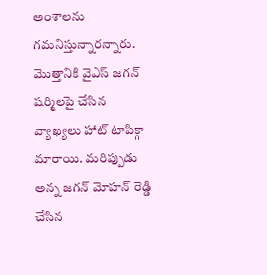అంశాలను గమనిస్తున్నారన్నారు. మొత్తానికి వైఎస్ జగన్ షర్మిలపై చేసిన వ్యాఖ్యలు హాట్ టాపిక్గా మారాయి. మరిప్పుడు అన్న జగన్ మోహన్ రెడ్డి చేసిన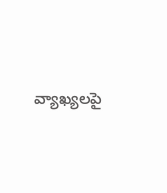వ్యాఖ్యలపై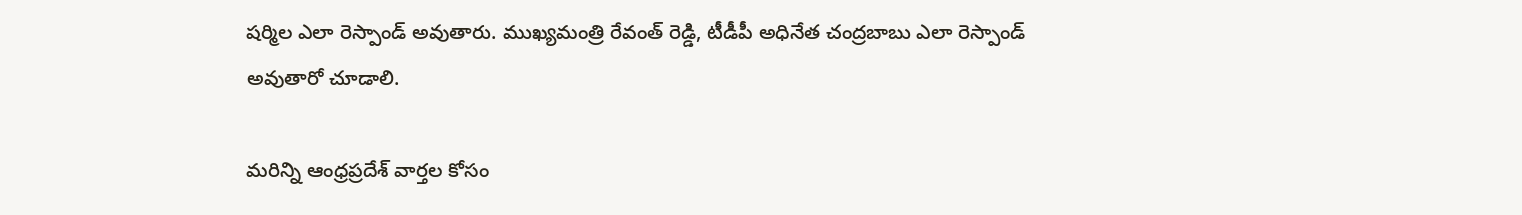షర్మిల ఎలా రెస్పాండ్ అవుతారు. ముఖ్యమంత్రి రేవంత్ రెడ్డి, టీడీపీ అధినేత చంద్రబాబు ఎలా రెస్పాండ్ అవుతారో చూడాలి.

మరిన్ని ఆంధ్రప్రదేశ్ వార్తల కోసం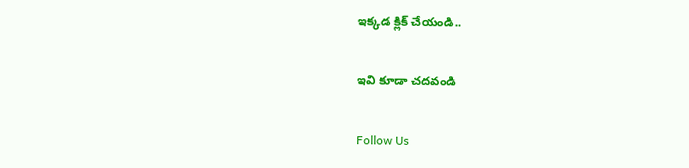ఇక్కడ క్లిక్ చేయండి..

ఇవి కూడా చదవండి

Follow Us